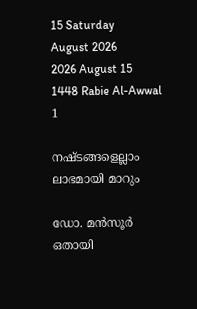15 Saturday
August 2026
2026 August 15
1448 Rabie Al-Awwal 1

നഷ്ടങ്ങളെല്ലാം ലാഭമായി മാറും

ഡോ. മന്‍സൂര്‍ ഒതായി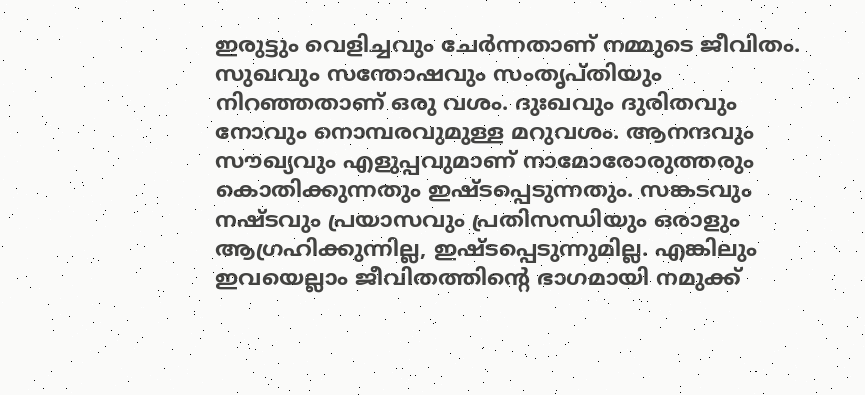ഇരുട്ടും വെളിച്ചവും ചേര്‍ന്നതാണ് നമ്മുടെ ജീവിതം. സുഖവും സന്തോഷവും സംതൃപ്തിയും നിറഞ്ഞതാണ് ഒരു വശം. ദുഃഖവും ദുരിതവും നോവും നൊമ്പരവുമുള്ള മറുവശം. ആനന്ദവും സൗഖ്യവും എളുപ്പവുമാണ് നാമോരോരുത്തരും കൊതിക്കുന്നതും ഇഷ്ടപ്പെടുന്നതും. സങ്കടവും നഷ്ടവും പ്രയാസവും പ്രതിസന്ധിയും ഒരാളും ആഗ്രഹിക്കുന്നില്ല, ഇഷ്ടപ്പെടുന്നുമില്ല. എങ്കിലും ഇവയെല്ലാം ജീവിതത്തിന്റെ ഭാഗമായി നമുക്ക്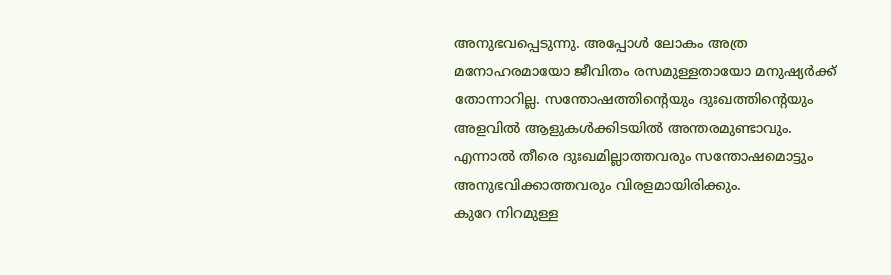അനുഭവപ്പെടുന്നു. അപ്പോള്‍ ലോകം അത്ര മനോഹരമായോ ജീവിതം രസമുള്ളതായോ മനുഷ്യര്‍ക്ക് തോന്നാറില്ല. സന്തോഷത്തിന്റെയും ദുഃഖത്തിന്റെയും അളവില്‍ ആളുകള്‍ക്കിടയില്‍ അന്തരമുണ്ടാവും. എന്നാല്‍ തീരെ ദുഃഖമില്ലാത്തവരും സന്തോഷമൊട്ടും അനുഭവിക്കാത്തവരും വിരളമായിരിക്കും.
കുറേ നിറമുള്ള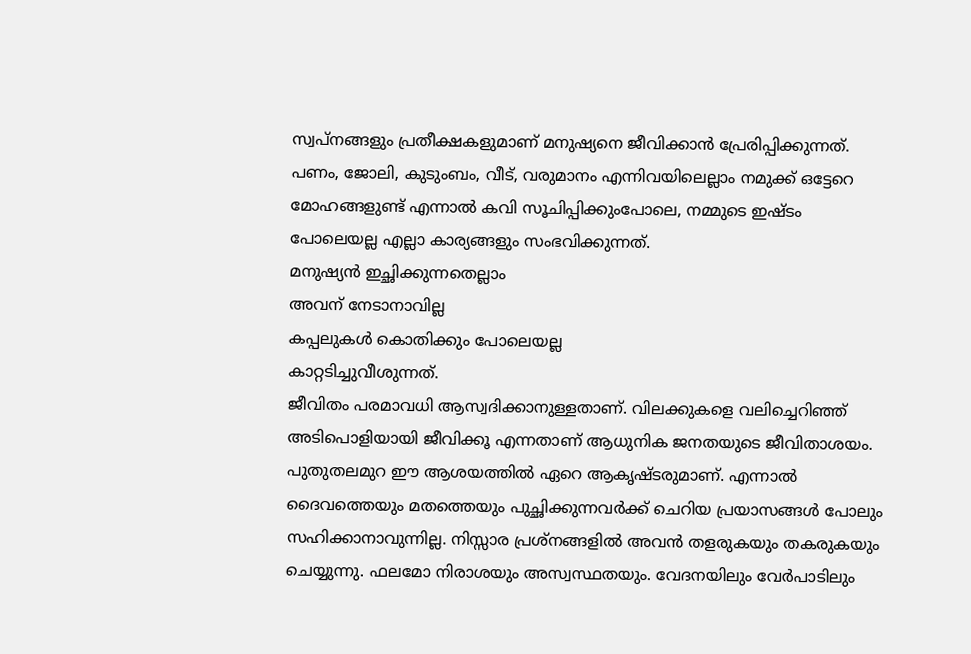സ്വപ്‌നങ്ങളും പ്രതീക്ഷകളുമാണ് മനുഷ്യനെ ജീവിക്കാന്‍ പ്രേരിപ്പിക്കുന്നത്. പണം, ജോലി, കുടുംബം, വീട്, വരുമാനം എന്നിവയിലെല്ലാം നമുക്ക് ഒട്ടേറെ മോഹങ്ങളുണ്ട് എന്നാല്‍ കവി സൂചിപ്പിക്കുംപോലെ, നമ്മുടെ ഇഷ്ടം പോലെയല്ല എല്ലാ കാര്യങ്ങളും സംഭവിക്കുന്നത്.
മനുഷ്യന്‍ ഇച്ഛിക്കുന്നതെല്ലാം
അവന് നേടാനാവില്ല
കപ്പലുകള്‍ കൊതിക്കും പോലെയല്ല
കാറ്റടിച്ചുവീശുന്നത്.
ജീവിതം പരമാവധി ആസ്വദിക്കാനുള്ളതാണ്. വിലക്കുകളെ വലിച്ചെറിഞ്ഞ് അടിപൊളിയായി ജീവിക്കൂ എന്നതാണ് ആധുനിക ജനതയുടെ ജീവിതാശയം. പുതുതലമുറ ഈ ആശയത്തില്‍ ഏറെ ആകൃഷ്ടരുമാണ്. എന്നാല്‍ ദൈവത്തെയും മതത്തെയും പുച്ഛിക്കുന്നവര്‍ക്ക് ചെറിയ പ്രയാസങ്ങള്‍ പോലും സഹിക്കാനാവുന്നില്ല. നിസ്സാര പ്രശ്‌നങ്ങളില്‍ അവന്‍ തളരുകയും തകരുകയും ചെയ്യുന്നു. ഫലമോ നിരാശയും അസ്വസ്ഥതയും. വേദനയിലും വേര്‍പാടിലും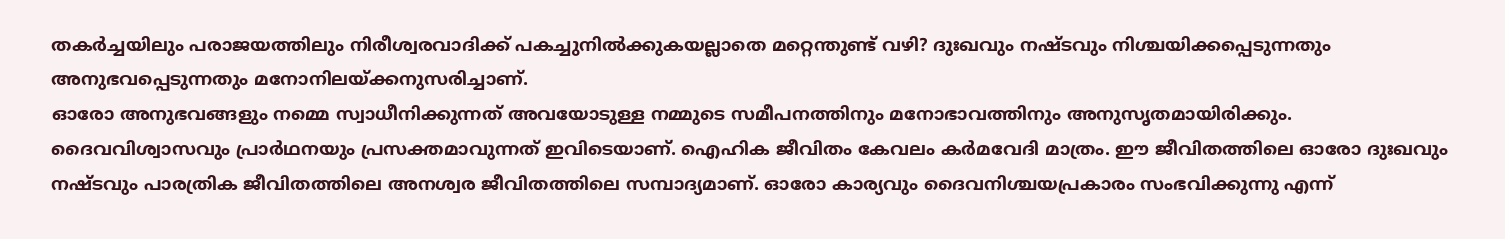തകര്‍ച്ചയിലും പരാജയത്തിലും നിരീശ്വരവാദിക്ക് പകച്ചുനില്‍ക്കുകയല്ലാതെ മറ്റെന്തുണ്ട് വഴി? ദുഃഖവും നഷ്ടവും നിശ്ചയിക്കപ്പെടുന്നതും അനുഭവപ്പെടുന്നതും മനോനിലയ്ക്കനുസരിച്ചാണ്.
ഓരോ അനുഭവങ്ങളും നമ്മെ സ്വാധീനിക്കുന്നത് അവയോടുള്ള നമ്മുടെ സമീപനത്തിനും മനോഭാവത്തിനും അനുസൃതമായിരിക്കും. ദൈവവിശ്വാസവും പ്രാര്‍ഥനയും പ്രസക്തമാവുന്നത് ഇവിടെയാണ്. ഐഹിക ജീവിതം കേവലം കര്‍മവേദി മാത്രം. ഈ ജീവിതത്തിലെ ഓരോ ദുഃഖവും നഷ്ടവും പാരത്രിക ജീവിതത്തിലെ അനശ്വര ജീവിതത്തിലെ സമ്പാദ്യമാണ്. ഓരോ കാര്യവും ദൈവനിശ്ചയപ്രകാരം സംഭവിക്കുന്നു എന്ന്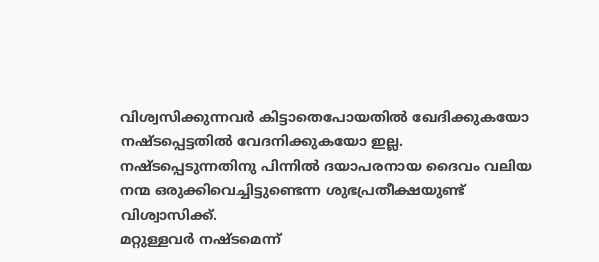വിശ്വസിക്കുന്നവര്‍ കിട്ടാതെപോയതില്‍ ഖേദിക്കുകയോ നഷ്ടപ്പെട്ടതില്‍ വേദനിക്കുകയോ ഇല്ല. നഷ്ടപ്പെടുന്നതിനു പിന്നില്‍ ദയാപരനായ ദൈവം വലിയ നന്മ ഒരുക്കിവെച്ചിട്ടുണ്ടെന്ന ശുഭപ്രതീക്ഷയുണ്ട് വിശ്വാസിക്ക്.
മറ്റുള്ളവര്‍ നഷ്ടമെന്ന്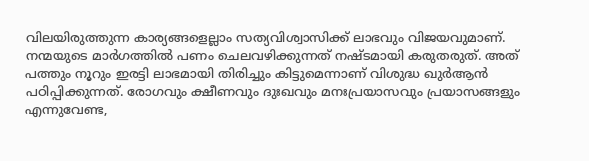വിലയിരുത്തുന്ന കാര്യങ്ങളെല്ലാം സത്യവിശ്വാസിക്ക് ലാഭവും വിജയവുമാണ്. നന്മയുടെ മാര്‍ഗത്തില്‍ പണം ചെലവഴിക്കുന്നത് നഷ്ടമായി കരുതരുത്. അത് പത്തും നൂറും ഇരട്ടി ലാഭമായി തിരിച്ചും കിട്ടുമെന്നാണ് വിശുദ്ധ ഖുര്‍ആന്‍ പഠിപ്പിക്കുന്നത്. രോഗവും ക്ഷീണവും ദുഃഖവും മനഃപ്രയാസവും പ്രയാസങ്ങളും എന്നുവേണ്ട,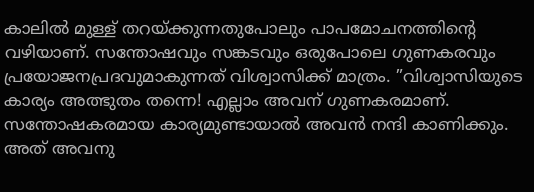കാലില്‍ മുള്ള് തറയ്ക്കുന്നതുപോലും പാപമോചനത്തിന്റെ വഴിയാണ്. സന്തോഷവും സങ്കടവും ഒരുപോലെ ഗുണകരവും പ്രയോജനപ്രദവുമാകുന്നത് വിശ്വാസിക്ക് മാത്രം. ”വിശ്വാസിയുടെ കാര്യം അത്ഭുതം തന്നെ! എല്ലാം അവന് ഗുണകരമാണ്. സന്തോഷകരമായ കാര്യമുണ്ടായാല്‍ അവന്‍ നന്ദി കാണിക്കും. അത് അവനു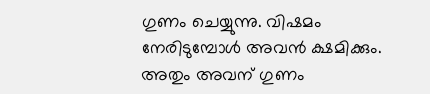ഗുണം ചെയ്യുന്നു. വിഷമം നേരിടുമ്പോള്‍ അവന്‍ ക്ഷമിക്കും. അതും അവന് ഗുണം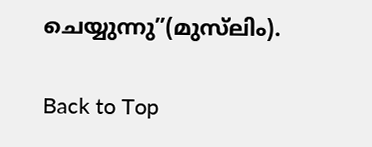ചെയ്യുന്നു”(മുസ്‌ലിം).

Back to Top